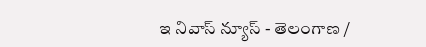ఇ నివాస్ న్యూస్ - తెలంగాణ /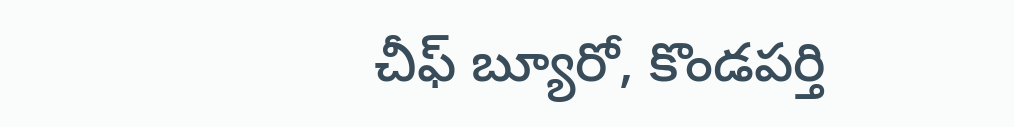చీఫ్ బ్యూరో, కొండపర్తి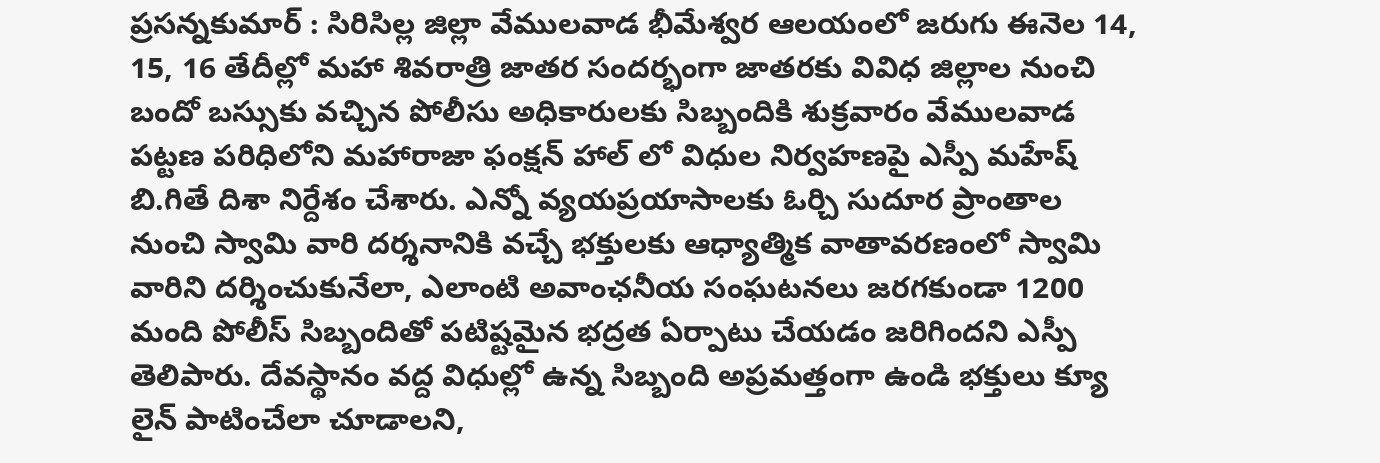ప్రసన్నకుమార్ : సిరిసిల్ల జిల్లా వేములవాడ భీమేశ్వర ఆలయంలో జరుగు ఈనెల 14, 15, 16 తేదీల్లో మహా శివరాత్రి జాతర సందర్భంగా జాతరకు వివిధ జిల్లాల నుంచి బందో బస్సుకు వచ్చిన పోలీసు అధికారులకు సిబ్బందికి శుక్రవారం వేములవాడ పట్టణ పరిధిలోని మహారాజా ఫంక్షన్ హాల్ లో విధుల నిర్వహణపై ఎస్పీ మహేష్ బి.గితే దిశా నిర్దేశం చేశారు. ఎన్నో వ్యయప్రయాసాలకు ఓర్చి సుదూర ప్రాంతాల నుంచి స్వామి వారి దర్శనానికి వచ్చే భక్తులకు ఆధ్యాత్మిక వాతావరణంలో స్వామి వారిని దర్శించుకునేలా, ఎలాంటి అవాంఛనీయ సంఘటనలు జరగకుండా 1200 మంది పోలీస్ సిబ్బందితో పటిష్టమైన భద్రత ఏర్పాటు చేయడం జరిగిందని ఎస్పీ తెలిపారు. దేవస్థానం వద్ద విధుల్లో ఉన్న సిబ్బంది అప్రమత్తంగా ఉండి భక్తులు క్యూ లైన్ పాటించేలా చూడాలని,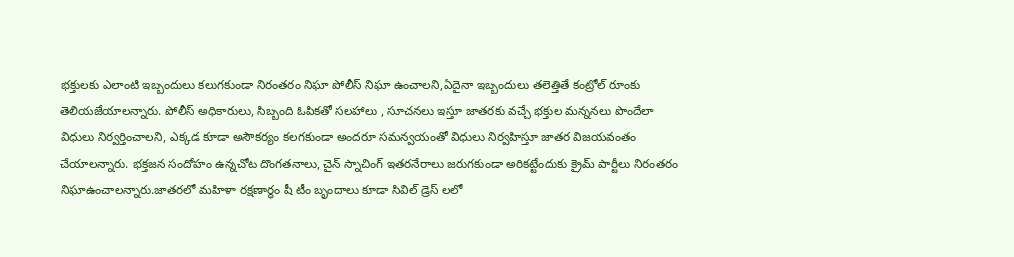భక్తులకు ఎలాంటి ఇబ్బందులు కలుగకుండా నిరంతరం నిఘా పోలీస్ నిఘా ఉంచాలని,ఏదైనా ఇబ్బందులు తలెత్తితే కంట్రోల్ రూంకు తెలియజేయాలన్నారు. పోలీస్ అధికారులు, సిబ్బంది ఓపికతో సలహాలు , సూచనలు ఇస్తూ జాతరకు వచ్చే భక్తుల మన్ననలు పొందేలా విధులు నిర్వర్తించాలని, ఎక్కడ కూడా అసౌకర్యం కలగకుండా అందరూ సమన్వయంతో విధులు నిర్వహిస్తూ జాతర విజయవంతం చేయాలన్నారు. భక్తజన సందోహం ఉన్నచోట దొంగతనాలు, చైన్ స్నాచింగ్ ఇతరనేరాలు జరుగకుండా అరికట్టేందుకు క్రైమ్ పార్టీలు నిరంతరం నిఘాఉంచాలన్నారు.జాతరలో మహిళా రక్షణార్ధం షీ టీం బృందాలు కూడా సివిల్ డ్రెస్ లలో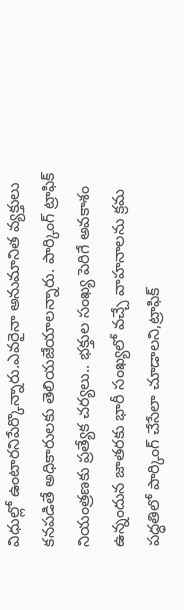విధుల్లో ఉంటారనిపేర్కొన్నారు.ఎవరైనా అనుమానిత వ్యక్తులు కనపడితే అధికారులకు తెలియజేయాలన్నారు. పార్కింగ్ ట్రాఫిక్ నియంత్రణకు ప్రత్యేక చర్యలు.. భక్తుల సంఖ్య పెరిగే అవకాశం ఉన్నందున జాతరకు భారీ సంఖ్యలో వచ్చే వాహనాలను క్రమ పద్ధతిలో పార్కింగ్ చేసేలా చూడాలని,ట్రాఫిక్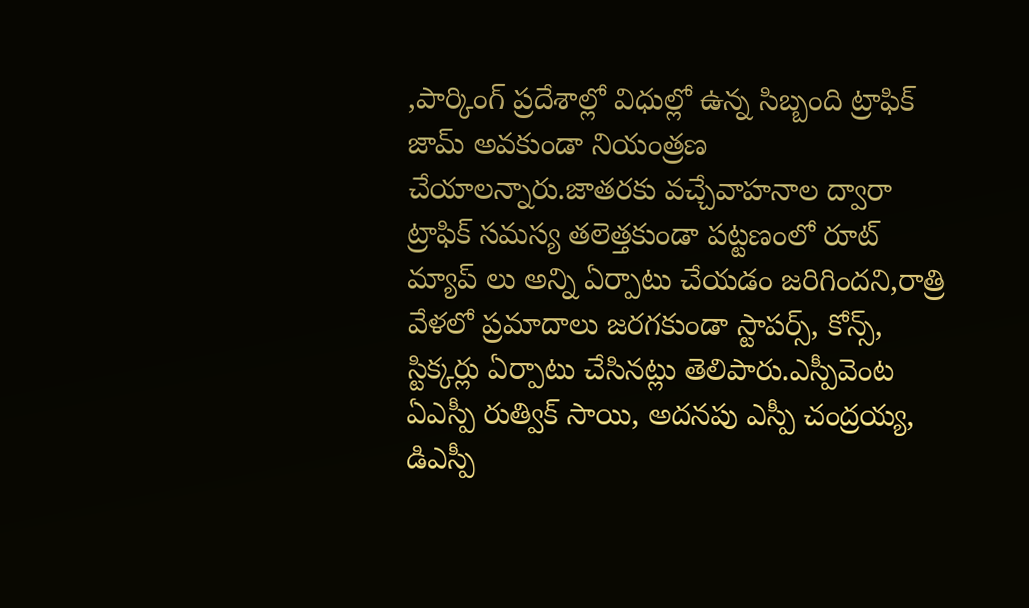,పార్కింగ్ ప్రదేశాల్లో విధుల్లో ఉన్న సిబ్బంది ట్రాఫిక్ జామ్ అవకుండా నియంత్రణ చేయాలన్నారు.జాతరకు వచ్చేవాహనాల ద్వారా ట్రాఫిక్ సమస్య తలెత్తకుండా పట్టణంలో రూట్ మ్యాప్ లు అన్ని ఏర్పాటు చేయడం జరిగిందని,రాత్రి వేళలో ప్రమాదాలు జరగకుండా స్టాపర్స్, కోన్స్, స్టిక్కర్లు ఏర్పాటు చేసినట్లు తెలిపారు.ఎస్పీవెంట ఏఎస్పీ రుత్విక్ సాయి, అదనపు ఎస్పీ చంద్రయ్య, డిఎస్పీ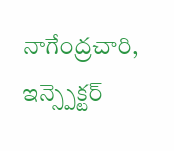నాగేంద్రచారి, ఇన్స్పెక్టర్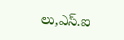లు,ఎస్.ఐ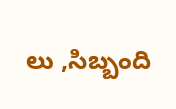లు ,సిబ్బంది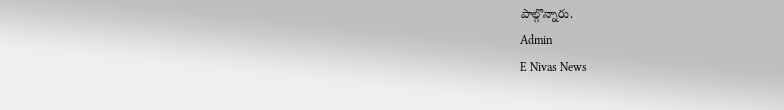పాల్గొన్నారు.
Admin
E Nivas News